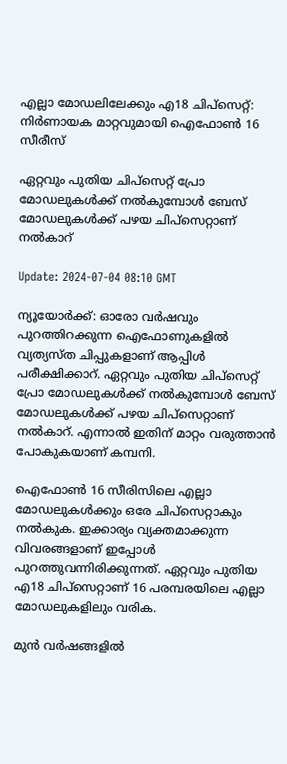എല്ലാ മോഡലിലേക്കും എ18 ചിപ്‌സെറ്റ്: നിർണായക മാറ്റവുമായി ഐഫോൺ 16 സീരീസ്

ഏറ്റവും പുതിയ ചിപ്‌സെറ്റ് പ്രോ മോഡലുകൾക്ക് നൽകുമ്പോൾ ബേസ് മോഡലുകൾക്ക് പഴയ ചിപ്‌സെറ്റാണ് നൽകാറ്

Update: 2024-07-04 08:10 GMT

ന്യൂയോർക്ക്: ഓരോ വർഷവും പുറത്തിറക്കുന്ന ഐഫോണുകളിൽ വ്യത്യസ്ത ചിപ്പുകളാണ് ആപ്പിൾ പരീക്ഷിക്കാറ്. ഏറ്റവും പുതിയ ചിപ്‌സെറ്റ് പ്രോ മോഡലുകൾക്ക് നൽകുമ്പോൾ ബേസ് മോഡലുകൾക്ക് പഴയ ചിപ്‌സെറ്റാണ് നൽകാറ്. എന്നാൽ ഇതിന് മാറ്റം വരുത്താൻ പോകുകയാണ് കമ്പനി.

ഐഫോൺ 16 സീരിസിലെ എല്ലാ മോഡലുകൾക്കും ഒരേ ചിപ്‌സെറ്റാകും നൽകുക. ഇക്കാര്യം വ്യക്തമാക്കുന്ന വിവരങ്ങളാണ് ഇപ്പോൾ പുറത്തുവന്നിരിക്കുന്നത്. ഏറ്റവും പുതിയ എ18 ചിപ്‌സെറ്റാണ് 16 പരമ്പരയിലെ എല്ലാ മോഡലുകളിലും വരിക.

മുൻ വർഷങ്ങളിൽ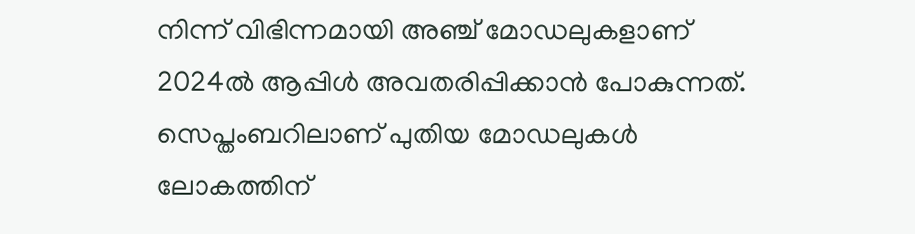നിന്ന് വിഭിന്നമായി അഞ്ച് മോഡലുകളാണ് 2024ൽ ആപ്പിൾ അവതരിപ്പിക്കാൻ പോകുന്നത്. സെപ്തംബറിലാണ് പുതിയ മോഡലുകൾ ലോകത്തിന്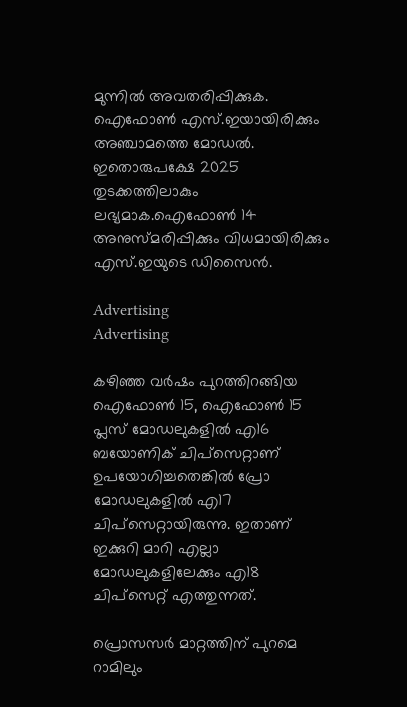മുന്നിൽ അവതരിപ്പിക്കുക. ഐഫോൺ എസ്.ഇയായിരിക്കും അഞ്ചാമത്തെ മോഡൽ. ഇതൊരുപക്ഷേ 2025 തുടക്കത്തിലാകും ലഭ്യമാക.ഐഫോൺ 14 അനുസ്മരിപ്പിക്കും വിധമായിരിക്കും എസ്.ഇയുടെ ഡിസൈൻ.

Advertising
Advertising

കഴിഞ്ഞ വർഷം പുറത്തിറങ്ങിയ ഐഫോൺ 15, ഐഫോൺ 15 പ്ലസ് മോഡലുകളിൽ എ16 ബയോണിക് ചിപ്‌സെറ്റാണ് ഉപയോഗിച്ചതെങ്കിൽ പ്രോ മോഡലുകളിൽ എ17 ചിപ്‌സെറ്റായിരുന്നു. ഇതാണ് ഇക്കുറി മാറി എല്ലാ മോഡലുകളിലേക്കും എ18 ചിപ്‌സെറ്റ് എത്തുന്നത്.

പ്രൊസസർ മാറ്റത്തിന് പുറമെ റാമിലും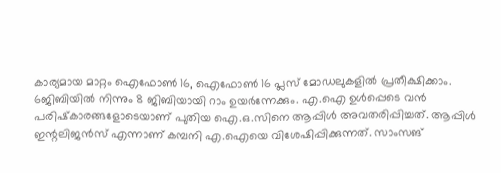കാര്യമായ മാറ്റം ഐഫോൺ 16, ഐഫോൺ 16 പ്ലസ് മോഡലുകളിൽ പ്രതീക്ഷിക്കാം. 6ജിബിയിൽ നിന്നും 8 ജിബിയായി റാം ഉയർന്നേക്കും. എ.ഐ ഉൾപ്പെടെ വൻ പരിഷ്‌കാരങ്ങളോടെയാണ് പുതിയ ഐ.ഒ.സിനെ ആപ്പിൾ അവതരിപ്പിച്ചത്. ആപ്പിള്‍ ഇന്റലിജന്‍സ് എന്നാണ് കമ്പനി എ.ഐയെ വിശേഷിപ്പിക്കുന്നത്. സാംസങ്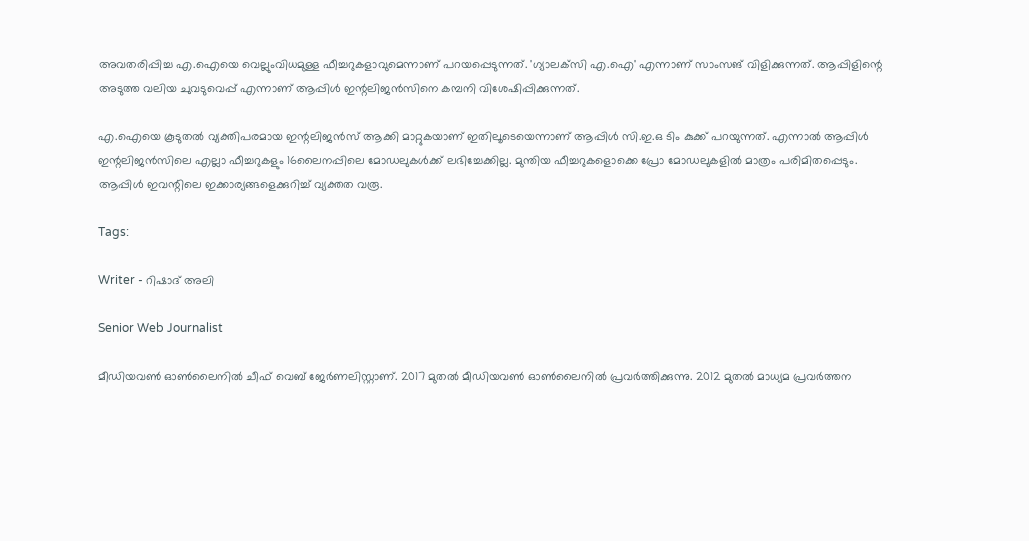അവതരിപ്പിച്ച എ.ഐയെ വെല്ലുംവിധമുള്ള ഫീച്ചറുകളാവുമെന്നാണ് പറയപ്പെടുന്നത്. 'ഗ്യാലക്‌സി എ.ഐ' എന്നാണ് സാംസങ് വിളിക്കുന്നത്. ആപ്പിളിന്റെ അടുത്ത വലിയ ചുവടുവെപ്പ് എന്നാണ് ആപ്പിൾ ഇന്റലിജൻസിനെ കമ്പനി വിശേഷിപ്പിക്കുന്നത്.

എ.ഐയെ കൂടുതൽ വ്യക്തിപരമായ ഇന്റലിജൻസ് ആക്കി മാറ്റുകയാണ് ഇതിലൂടെയെന്നാണ് ആപ്പിൾ സി.ഇ.ഒ ടിം കുക്ക് പറയുന്നത്. എന്നാൽ ആപ്പിൾ ഇന്റലിജൻസിലെ എല്ലാ ഫീച്ചറുകളും 16ലൈനപ്പിലെ മോഡലുകൾക്ക് ലഭിച്ചേക്കില്ല. മുന്തിയ ഫീച്ചറുകളൊക്കെ പ്രോ മോഡലുകളിൽ മാത്രം പരിമിതപ്പെടും. ആപ്പിൾ ഇവന്റിലെ ഇക്കാര്യങ്ങളെക്കുറിച്ച് വ്യക്തത വരൂ.

Tags:

Writer - റിഷാദ് അലി

Senior Web Journalist

മീഡിയവൺ ഓൺലൈനിൽ ചീഫ് വെബ് ജേർണലിസ്റ്റാണ്. 2017 മുതൽ മീഡിയവൺ ഓൺലൈനിൽ പ്രവർത്തിക്കുന്നു. 2012 മുതൽ മാധ്യമ പ്രവർത്തന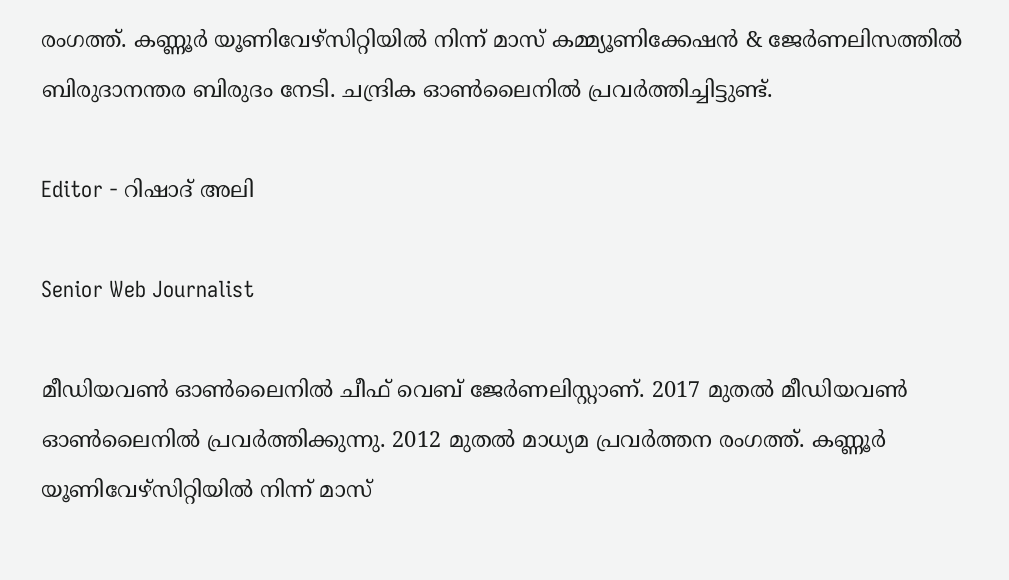രംഗത്ത്. കണ്ണൂര്‍ യൂണിവേഴ്‌സിറ്റിയിൽ നിന്ന് മാസ് കമ്മ്യൂണിക്കേഷന്‍ & ജേര്‍ണലിസത്തില്‍ ബിരുദാനന്തര ബിരുദം നേടി. ചന്ദ്രിക ഓണ്‍ലൈനില്‍ പ്രവര്‍ത്തിച്ചിട്ടുണ്ട്.

Editor - റിഷാദ് അലി

Senior Web Journalist

മീഡിയവൺ ഓൺലൈനിൽ ചീഫ് വെബ് ജേർണലിസ്റ്റാണ്. 2017 മുതൽ മീഡിയവൺ ഓൺലൈനിൽ പ്രവർത്തിക്കുന്നു. 2012 മുതൽ മാധ്യമ പ്രവർത്തന രംഗത്ത്. കണ്ണൂര്‍ യൂണിവേഴ്‌സിറ്റിയിൽ നിന്ന് മാസ്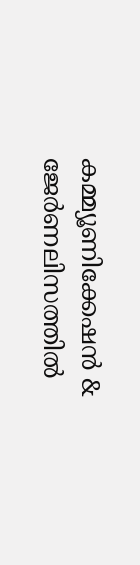കമ്മ്യൂണിക്കേഷന്‍ & ജേര്‍ണലിസത്തില്‍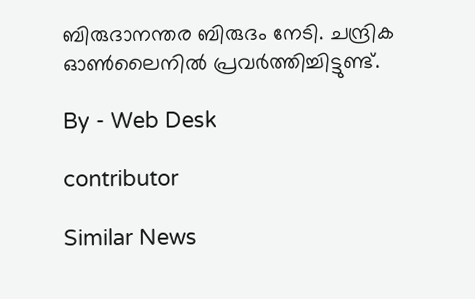ബിരുദാനന്തര ബിരുദം നേടി. ചന്ദ്രിക ഓണ്‍ലൈനില്‍ പ്രവര്‍ത്തിച്ചിട്ടുണ്ട്.

By - Web Desk

contributor

Similar News